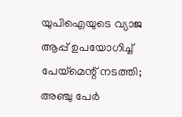യുപിഐയുടെ വ്യാജ ആപ്പ് ഉപയോഗിച്ച് പേയ്മെന്റ് നടത്തി; അഞ്ചു പേര്‍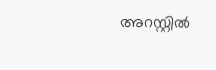അറസ്റ്റില്‍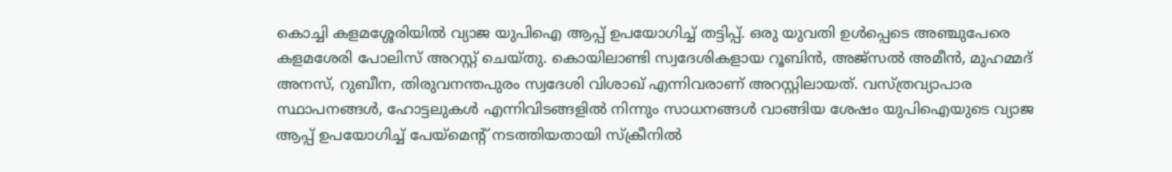കൊച്ചി കളമശ്ശേരിയില്‍ വ്യാജ യുപിഐ ആപ്പ് ഉപയോഗിച്ച് തട്ടിപ്പ്. ഒരു യുവതി ഉള്‍പ്പെടെ അഞ്ചുപേരെ കളമശേരി പോലിസ് അറസ്റ്റ് ചെയ്തു. കൊയിലാണ്ടി സ്വദേശികളായ റൂബിന്‍, അജ്‌സല്‍ അമീന്‍, മുഹമ്മദ് അനസ്, റുബീന, തിരുവനന്തപുരം സ്വദേശി വിശാഖ് എന്നിവരാണ് അറസ്റ്റിലായത്. വസ്ത്രവ്യാപാര സ്ഥാപനങ്ങള്‍, ഹോട്ടലുകള്‍ എന്നിവിടങ്ങളില്‍ നിന്നും സാധനങ്ങള്‍ വാങ്ങിയ ശേഷം യുപിഐയുടെ വ്യാജ ആപ്പ് ഉപയോഗിച്ച് പേയ്മെന്റ് നടത്തിയതായി സ്‌ക്രീനില്‍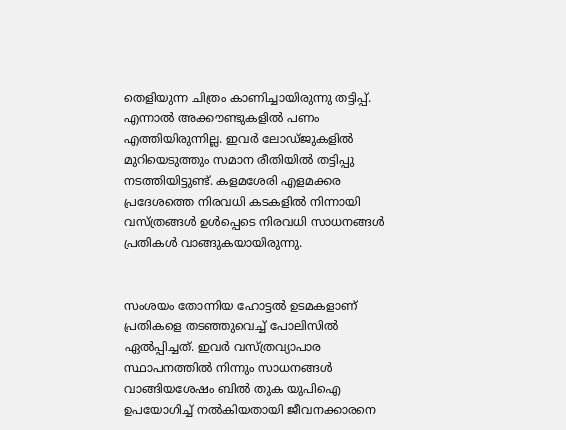തെളിയുന്ന ചിത്രം കാണിച്ചായിരുന്നു തട്ടിപ്പ്. എന്നാല്‍ അക്കൗണ്ടുകളില്‍ പണം എത്തിയിരുന്നില്ല. ഇവര്‍ ലോഡ്ജുകളില്‍ മുറിയെടുത്തും സമാന രീതിയില്‍ തട്ടിപ്പു നടത്തിയിട്ടുണ്ട്. കളമശേരി എളമക്കര പ്രദേശത്തെ നിരവധി കടകളില്‍ നിന്നായി വസ്ത്രങ്ങള്‍ ഉള്‍പ്പെടെ നിരവധി സാധനങ്ങള്‍ പ്രതികള്‍ വാങ്ങുകയായിരുന്നു.


സംശയം തോന്നിയ ഹോട്ടല്‍ ഉടമകളാണ് പ്രതികളെ തടഞ്ഞുവെച്ച് പോലിസില്‍ ഏല്‍പ്പിച്ചത്. ഇവര്‍ വസ്ത്രവ്യാപാര സ്ഥാപനത്തില്‍ നിന്നും സാധനങ്ങള്‍ വാങ്ങിയശേഷം ബില്‍ തുക യുപിഐ ഉപയോഗിച്ച് നല്‍കിയതായി ജീവനക്കാരനെ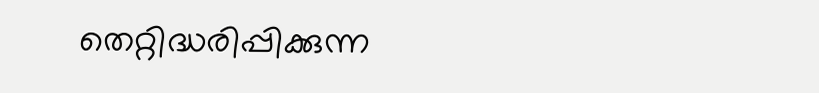തെറ്റിദ്ധരിപ്പിക്കുന്ന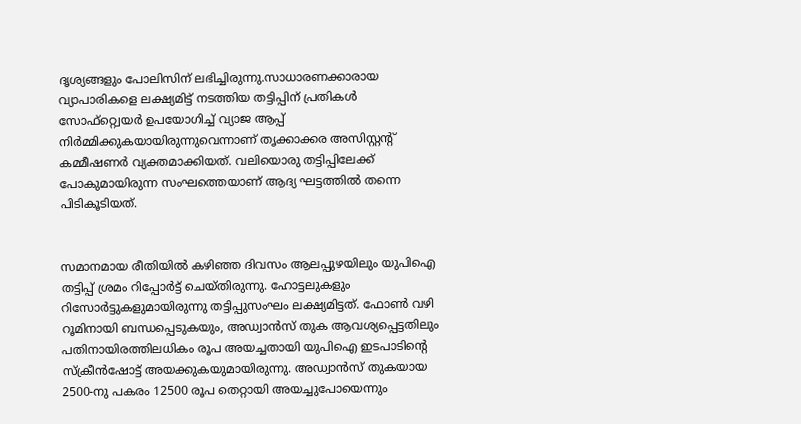ദൃശ്യങ്ങളും പോലിസിന് ലഭിച്ചിരുന്നു.സാധാരണക്കാരായ വ്യാപാരികളെ ലക്ഷ്യമിട്ട് നടത്തിയ തട്ടിപ്പിന് പ്രതികള്‍ സോഫ്റ്റ്വെയര്‍ ഉപയോഗിച്ച് വ്യാജ ആപ്പ് നിര്‍മ്മിക്കുകയായിരുന്നുവെന്നാണ് തൃക്കാക്കര അസിസ്റ്റന്റ് കമ്മീഷണര്‍ വ്യക്തമാക്കിയത്. വലിയൊരു തട്ടിപ്പിലേക്ക് പോകുമായിരുന്ന സംഘത്തെയാണ് ആദ്യ ഘട്ടത്തില്‍ തന്നെ പിടികൂടിയത്.


സമാനമായ രീതിയില്‍ കഴിഞ്ഞ ദിവസം ആലപ്പുഴയിലും യുപിഐ തട്ടിപ്പ് ശ്രമം റിപ്പോര്‍ട്ട് ചെയ്തിരുന്നു. ഹോട്ടലുകളും റിസോര്‍ട്ടുകളുമായിരുന്നു തട്ടിപ്പുസംഘം ലക്ഷ്യമിട്ടത്. ഫോണ്‍ വഴി റൂമിനായി ബന്ധപ്പെടുകയും, അഡ്വാന്‍സ് തുക ആവശ്യപ്പെട്ടതിലും പതിനായിരത്തിലധികം രൂപ അയച്ചതായി യുപിഐ ഇടപാടിന്റെ സ്‌ക്രീന്‍ഷോട്ട് അയക്കുകയുമായിരുന്നു. അഡ്വാന്‍സ് തുകയായ 2500-നു പകരം 12500 രൂപ തെറ്റായി അയച്ചുപോയെന്നും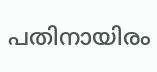പതിനായിരം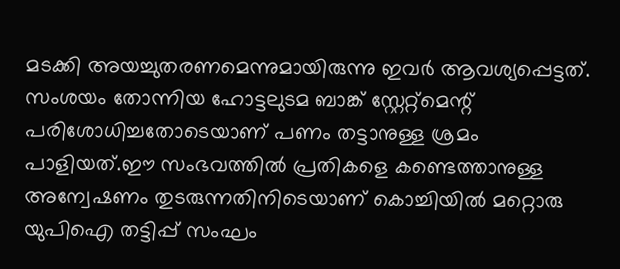മടക്കി അയച്ചുതരണമെന്നുമായിരുന്നു ഇവര്‍ ആവശ്യപ്പെട്ടത്. സംശയം തോന്നിയ ഹോട്ടലുടമ ബാങ്ക് സ്റ്റേറ്റ്മെന്റ് പരിശോധിച്ചതോടെയാണ് പണം തട്ടാനുള്ള ശ്രമം പാളിയത്.ഈ സംഭവത്തില്‍ പ്രതികളെ കണ്ടെത്താനുള്ള അന്വേഷണം തുടരുന്നതിനിടെയാണ് കൊച്ചിയില്‍ മറ്റൊരു യുപിഐ തട്ടിപ്പ് സംഘം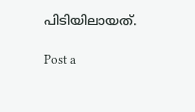പിടിയിലായത്.

Post a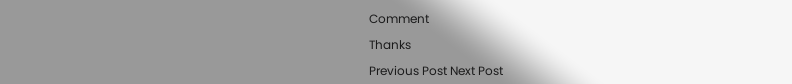Comment

Thanks

Previous Post Next Post